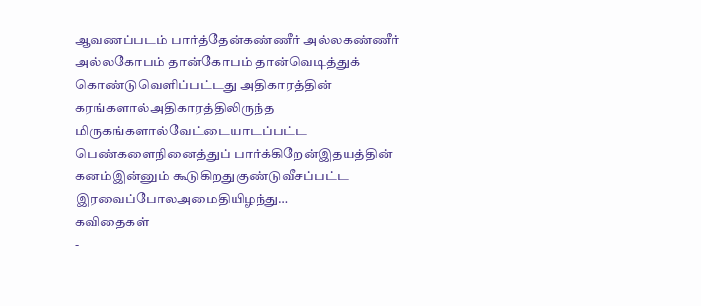ஆவணப்படம் பார்த்தேன்கண்ணீர் அல்லகண்ணீர் அல்லகோபம் தான்கோபம் தான்வெடித்துக் கொண்டுவெளிப்பட்டது அதிகாரத்தின் கரங்களால்அதிகாரத்திலிருந்த மிருகங்களால்வேட்டையாடப்பட்ட பெண்களைநினைத்துப் பார்க்கிறேன்இதயத்தின் கனம்இன்னும் கூடுகிறதுகுண்டுவீசப்பட்ட இரவைப்போலஅமைதியிழந்து…
கவிதைகள்
-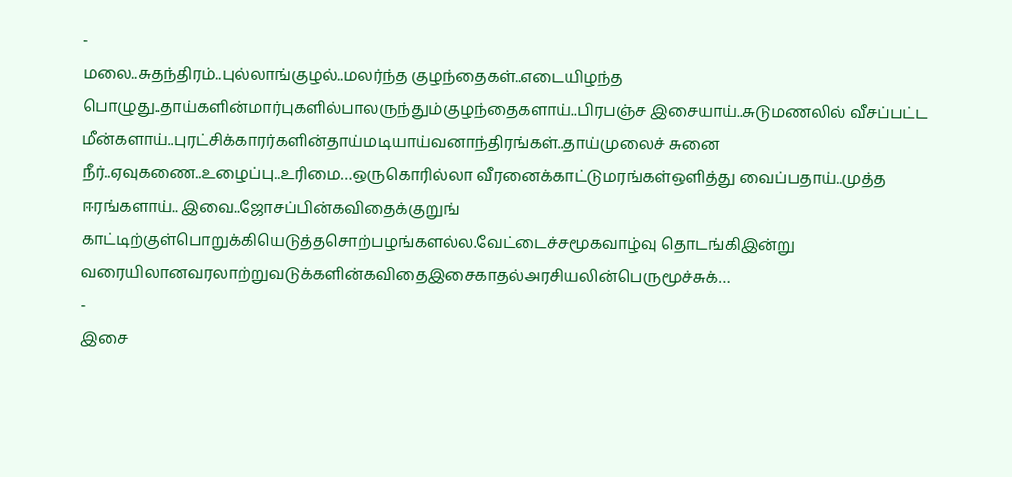-
மலை..சுதந்திரம்..புல்லாங்குழல்..மலர்ந்த குழந்தைகள்..எடையிழந்த பொழுது..தாய்களின்மார்புகளில்பாலருந்தும்குழந்தைகளாய்..பிரபஞ்ச இசையாய்..சுடுமணலில் வீசப்பட்ட மீன்களாய்..புரட்சிக்காரர்களின்தாய்மடியாய்வனாந்திரங்கள்..தாய்முலைச் சுனை நீர்..ஏவுகணை..உழைப்பு..உரிமை…ஒருகொரில்லா வீரனைக்காட்டுமரங்கள்ஒளித்து வைப்பதாய்..முத்த ஈரங்களாய்.. இவை..ஜோசப்பின்கவிதைக்குறுங் காட்டிற்குள்பொறுக்கியெடுத்தசொற்பழங்களல்ல.வேட்டைச்சமூகவாழ்வு தொடங்கிஇன்று வரையிலானவரலாற்றுவடுக்களின்கவிதைஇசைகாதல்அரசியலின்பெருமூச்சுக்…
-
இசை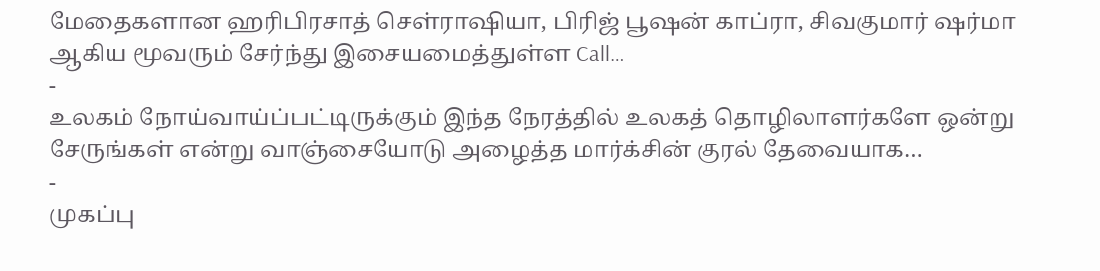மேதைகளான ஹரிபிரசாத் செள்ராஷியா, பிரிஜ் பூஷன் காப்ரா, சிவகுமார் ஷர்மா ஆகிய மூவரும் சேர்ந்து இசையமைத்துள்ள Call…
-
உலகம் நோய்வாய்ப்பட்டிருக்கும் இந்த நேரத்தில் உலகத் தொழிலாளர்களே ஒன்று சேருங்கள் என்று வாஞ்சையோடு அழைத்த மார்க்சின் குரல் தேவையாக…
-
முகப்பு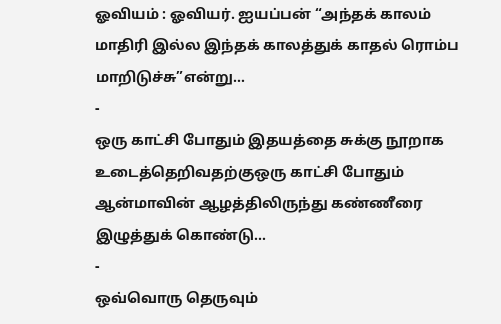ஓவியம் : ஓவியர். ஐயப்பன் “அந்தக் காலம் மாதிரி இல்ல இந்தக் காலத்துக் காதல் ரொம்ப மாறிடுச்சு”என்று…
-
ஒரு காட்சி போதும் இதயத்தை சுக்கு நூறாக உடைத்தெறிவதற்குஒரு காட்சி போதும் ஆன்மாவின் ஆழத்திலிருந்து கண்ணீரை இழுத்துக் கொண்டு…
-
ஒவ்வொரு தெருவும்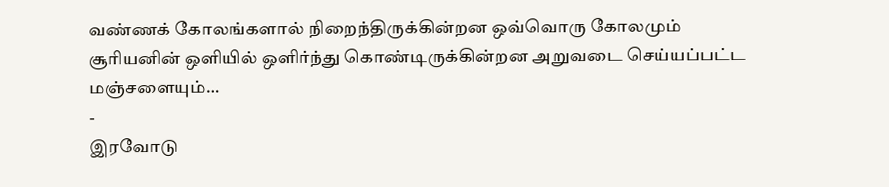வண்ணக் கோலங்களால் நிறைந்திருக்கின்றன ஒவ்வொரு கோலமும் சூரியனின் ஒளியில் ஒளிர்ந்து கொண்டிருக்கின்றன அறுவடை செய்யப்பட்ட மஞ்சளையும்…
-
இரவோடு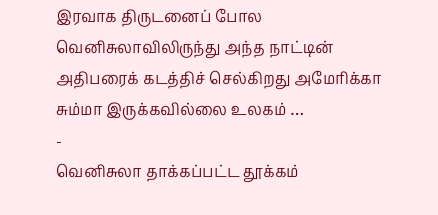இரவாக திருடனைப் போல வெனிசுலாவிலிருந்து அந்த நாட்டின் அதிபரைக் கடத்திச் செல்கிறது அமேரிக்கா சும்மா இருக்கவில்லை உலகம் …
-
வெனிசுலா தாக்கப்பட்ட தூக்கம்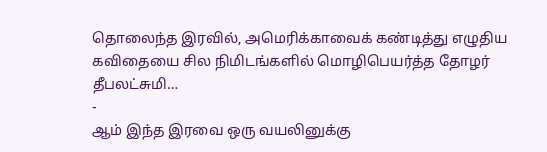தொலைந்த இரவில், அமெரிக்காவைக் கண்டித்து எழுதிய கவிதையை சில நிமிடங்களில் மொழிபெயர்த்த தோழர் தீபலட்சுமி…
-
ஆம் இந்த இரவை ஒரு வயலினுக்கு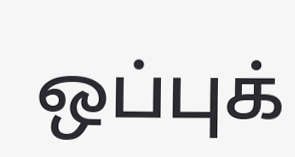ஒப்புக்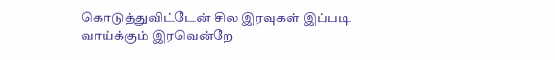கொடுத்துவிட்டேன் சில இரவுகள் இப்படி வாய்க்கும் இரவென்றே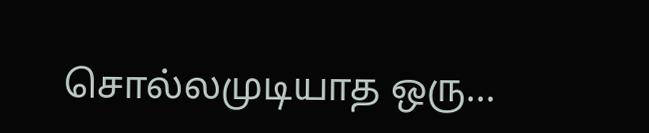சொல்லமுடியாத ஒரு…